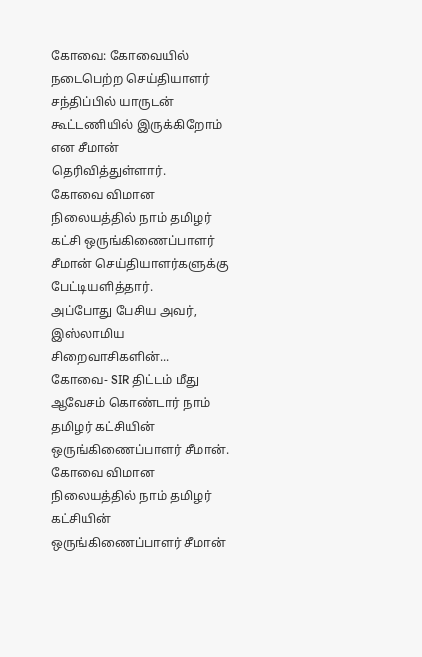கோவை: கோவையில் நடைபெற்ற செய்தியாளர் சந்திப்பில் யாருடன் கூட்டணியில் இருக்கிறோம் என சீமான் தெரிவித்துள்ளார்.
கோவை விமான நிலையத்தில் நாம் தமிழர் கட்சி ஒருங்கிணைப்பாளர் சீமான் செய்தியாளர்களுக்கு பேட்டியளித்தார்.
அப்போது பேசிய அவர், இஸ்லாமிய சிறைவாசிகளின்...
கோவை- SIR திட்டம் மீது ஆவேசம் கொண்டார் நாம் தமிழர் கட்சியின் ஒருங்கிணைப்பாளர் சீமான்.
கோவை விமான நிலையத்தில் நாம் தமிழர் கட்சியின் ஒருங்கிணைப்பாளர் சீமான்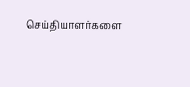செய்தியாளர்களை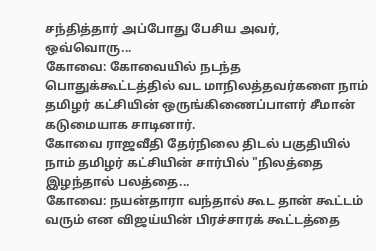சந்தித்தார் அப்போது பேசிய அவர், ஒவ்வொரு...
கோவை: கோவையில் நடந்த பொதுக்கூட்டத்தில் வட மாநிலத்தவர்களை நாம் தமிழர் கட்சியின் ஒருங்கிணைப்பாளர் சீமான் கடுமையாக சாடினார்.
கோவை ராஜவீதி தேர்நிலை திடல் பகுதியில் நாம் தமிழர் கட்சியின் சார்பில் "நிலத்தை இழந்தால் பலத்தை...
கோவை: நயன்தாரா வந்தால் கூட தான் கூட்டம் வரும் என விஜய்யின் பிரச்சாரக் கூட்டத்தை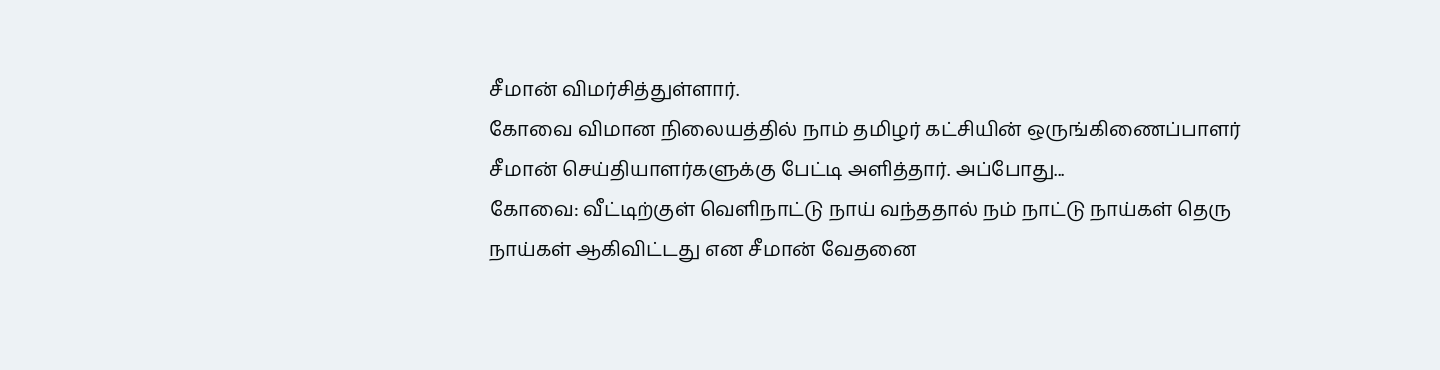சீமான் விமர்சித்துள்ளார்.
கோவை விமான நிலையத்தில் நாம் தமிழர் கட்சியின் ஒருங்கிணைப்பாளர் சீமான் செய்தியாளர்களுக்கு பேட்டி அளித்தார். அப்போது...
கோவை: வீட்டிற்குள் வெளிநாட்டு நாய் வந்ததால் நம் நாட்டு நாய்கள் தெரு நாய்கள் ஆகிவிட்டது என சீமான் வேதனை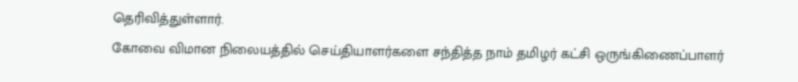தெரிவித்துள்ளார்.
கோவை விமான நிலையத்தில் செய்தியாளர்களை சந்தித்த நாம் தமிழர் கட்சி ஒருங்கிணைப்பாளர்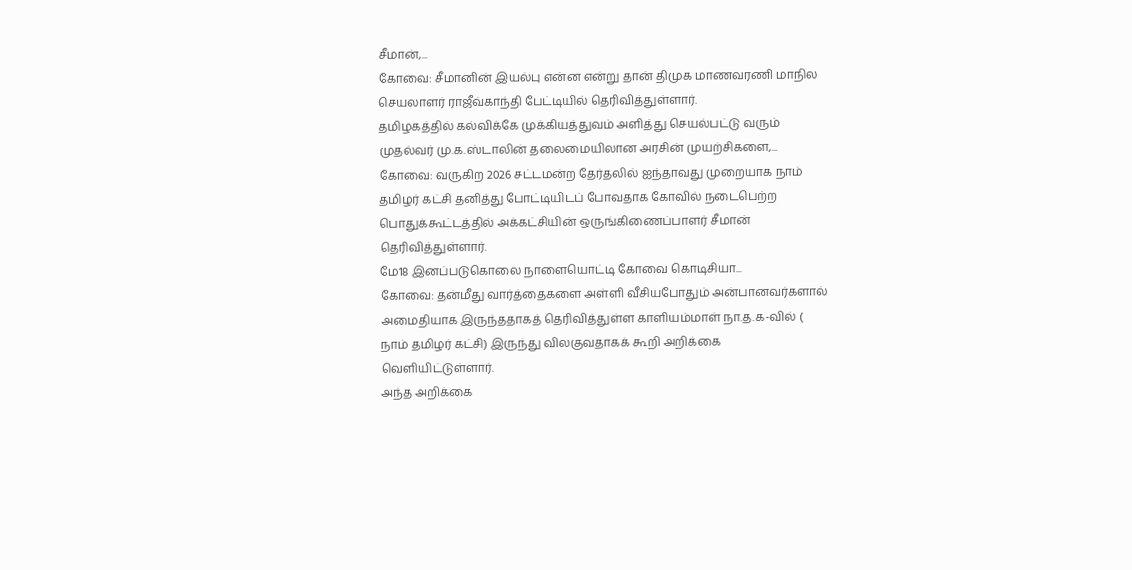சீமான்,...
கோவை: சீமானின் இயல்பு என்ன என்று தான் திமுக மாணவரணி மாநில செயலாளர் ராஜீவ்காந்தி பேட்டியில் தெரிவித்துள்ளார்.
தமிழகத்தில் கல்விக்கே முக்கியத்துவம் அளித்து செயல்பட்டு வரும் முதல்வர் மு.க.ஸ்டாலின் தலைமையிலான அரசின் முயற்சிகளை,...
கோவை: வருகிற 2026 சட்டமன்ற தேர்தலில் ஐந்தாவது முறையாக நாம் தமிழர் கட்சி தனித்து போட்டியிடப் போவதாக கோவில் நடைபெற்ற பொதுக்கூட்டத்தில் அக்கட்சியின் ஒருங்கிணைப்பாளர் சீமான் தெரிவித்துள்ளார்.
மே18 இனப்படுகொலை நாளையொட்டி கோவை கொடிசியா...
கோவை: தன்மீது வார்த்தைகளை அள்ளி வீசியபோதும் அன்பானவர்களால் அமைதியாக இருந்ததாகத் தெரிவித்துள்ள காளியம்மாள் நா.த.க-வில் ( நாம் தமிழர் கட்சி) இருந்து விலகுவதாகக் கூறி அறிக்கை வெளியிட்டுள்ளார்.
அந்த அறிக்கை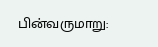பின்வருமாறு: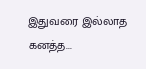இதுவரை இல்லாத கனத்த...